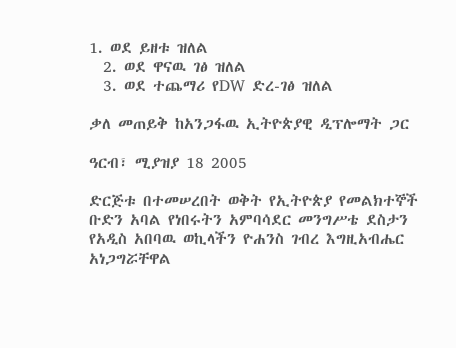1. ወደ ይዘቱ ዝለል
  2. ወደ ዋናዉ ገፅ ዝለል
  3. ወደ ተጨማሪ የDW ድረ-ገፅ ዝለል

ቃለ መጠይቅ ከአንጋፋዉ ኢትዮጵያዊ ዲፕሎማት ጋር

ዓርብ፣ ሚያዝያ 18 2005

ድርጅቱ በተመሠረበት ወቅት የኢትዮጵያ የመልክተኞች ቡድን አባል የነበሩትን አምባሳደር መንግሥቴ ደስታን የአዲስ አበባዉ ወኪላችን ዮሐንስ ገብረ እግዚአብሔር አነጋግሯቸዋል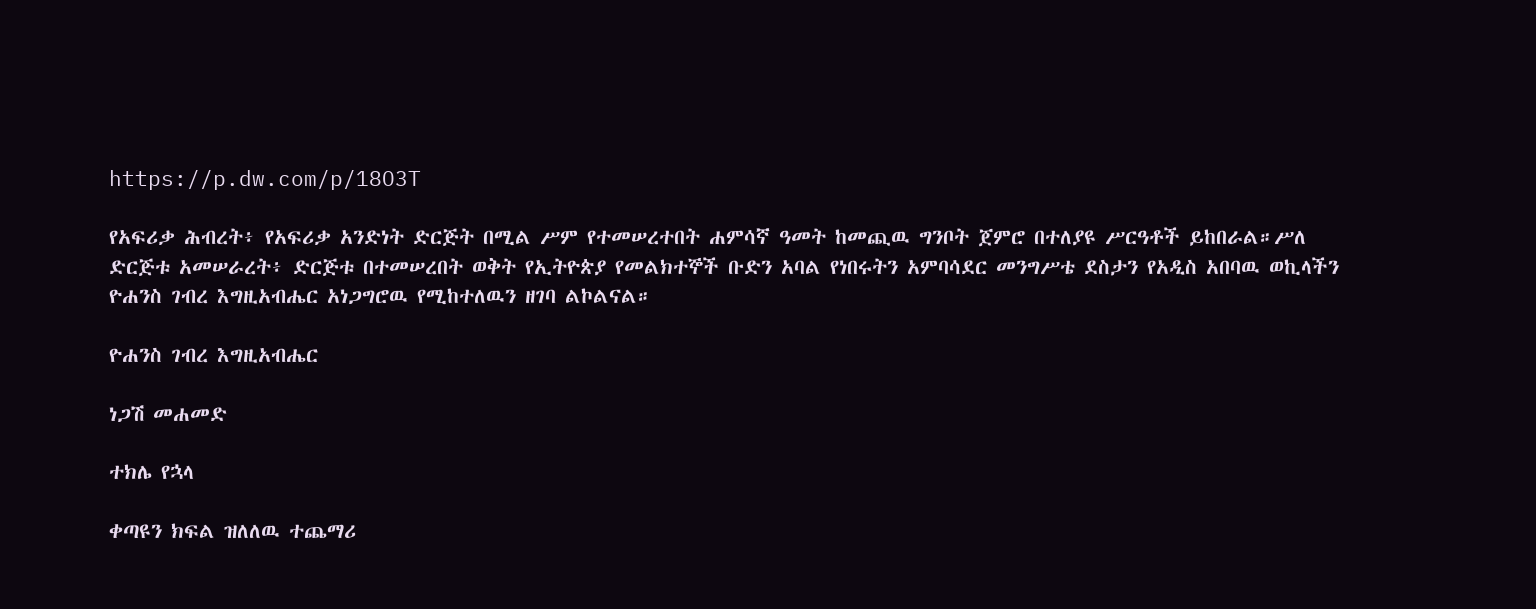https://p.dw.com/p/18O3T

የአፍሪቃ ሕብረት፥ የአፍሪቃ አንድነት ድርጅት በሚል ሥም የተመሠረተበት ሐምሳኛ ዓመት ከመጪዉ ግንቦት ጀምሮ በተለያዩ ሥርዓቶች ይከበራል።ሥለ ድርጅቱ አመሠራረት፥ ድርጅቱ በተመሠረበት ወቅት የኢትዮጵያ የመልክተኞች ቡድን አባል የነበሩትን አምባሳደር መንግሥቴ ደስታን የአዲስ አበባዉ ወኪላችን ዮሐንስ ገብረ እግዚአብሔር አነጋግሮዉ የሚከተለዉን ዘገባ ልኮልናል።

ዮሐንስ ገብረ እግዚአብሔር

ነጋሽ መሐመድ

ተክሌ የኋላ

ቀጣዩን ክፍል ዝለለዉ ተጨማሪ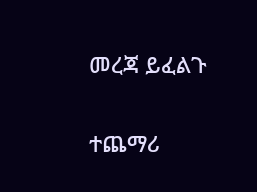መረጃ ይፈልጉ

ተጨማሪ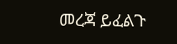መረጃ ይፈልጉ